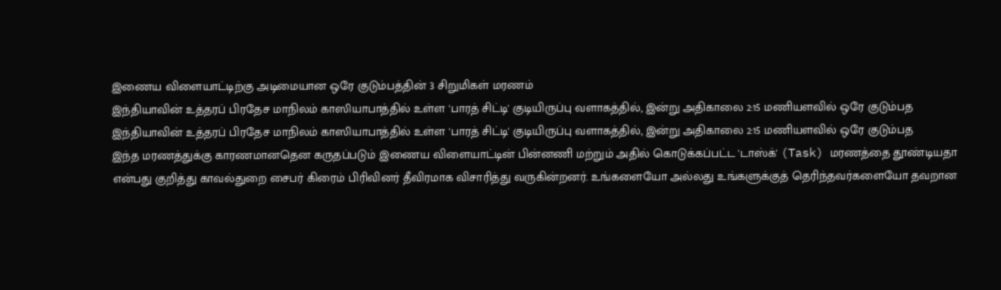இணைய விளையாட்டிற்கு அடிமையான ஒரே குடும்பத்தின் 3 சிறுமிகள் மரணம்
இந்தியாவின் உத்தரப் பிரதேச மாநிலம் காஸியாபாத்தில் உள்ள 'பாரத் சிட்டி' குடியிருப்பு வளாகத்தில், இன்று அதிகாலை 2:15 மணியளவில் ஒரே குடும்பத
இந்தியாவின் உத்தரப் பிரதேச மாநிலம் காஸியாபாத்தில் உள்ள 'பாரத் சிட்டி' குடியிருப்பு வளாகத்தில், இன்று அதிகாலை 2:15 மணியளவில் ஒரே குடும்பத
இந்த மரணத்துக்கு காரணமானதென கருதப்படும் இணைய விளையாட்டின் பின்னணி மற்றும் அதில் கொடுக்கப்பட்ட 'டாஸ்க்' (Task) மரணத்தை தூண்டியதா என்பது குறித்து காவல்துறை சைபர் கிரைம் பிரிவினர் தீவிரமாக விசாரித்து வருகின்றனர். உங்களையோ அல்லது உங்களுக்குத் தெரிந்தவர்களையோ தவறான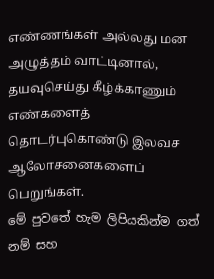எண்ணங்கள் அல்லது மன அழுத்தம் வாட்டினால், தயவுசெய்து கீழ்க்காணும் எண்களைத் தொடர்புகொண்டு இலவச ஆலோசனைகளைப் பெறுங்கள்.
මේ පුවතේ හැම ලිපියකින්ම ගත් නම් සහ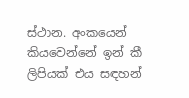ස්ථාන. අංකයෙන් කියවෙන්නේ ඉන් කී ලිපියක් එය සඳහන්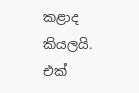කළාද කියලයි.
එක්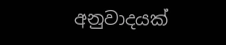අනුවාදයක්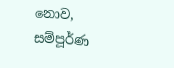නොව, සම්පූර්ණ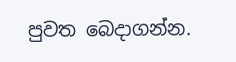පුවත බෙදාගන්න.